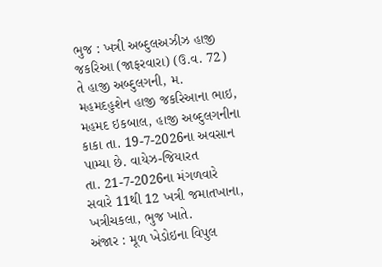ભુજ : ખત્રી અબ્દુલઅઝીઝ હાજી જકરિઆ (જાફરવારા) (ઉ.વ. 72) તે હાજી અબ્દુલગની, મ. મહમદહુશેન હાજી જકરિઆના ભાઇ, મહમદ ઇકબાલ, હાજી અબ્દુલગનીના કાકા તા. 19-7-2026ના અવસાન પામ્યા છે. વાયેઝ-જિયારત
તા. 21-7-2026ના મંગળવારે સવારે 11થી 12 ખત્રી જમાતખાના, ખત્રીચકલા, ભુજ ખાતે.
અંજાર : મૂળ ખેડોઇના વિપુલ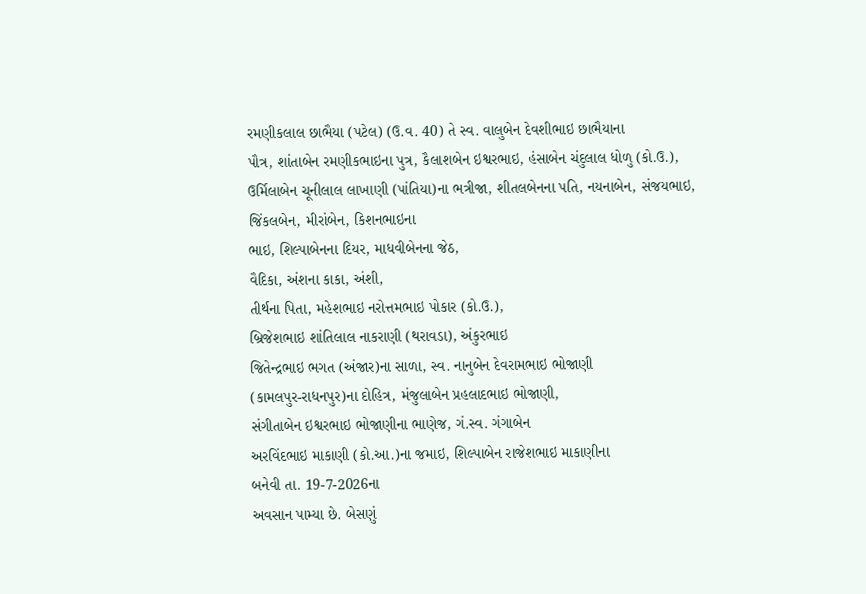રમણીકલાલ છાભૈયા (પટેલ) (ઉ.વ. 40) તે સ્વ. વાલુબેન દેવશીભાઇ છાભૈયાના
પૌત્ર, શાંતાબેન રમણીકભાઇના પુત્ર, કૈલાશબેન ઇશ્વરભાઇ, હંસાબેન ચંદુલાલ ધોળુ (કો.ઉ.),
ઉર્મિલાબેન ચૂનીલાલ લાખાણી (પાંતિયા)ના ભત્રીજા, શીતલબેનના પતિ, નયનાબેન, સંજયભાઇ,
જિંકલબેન, મીરાંબેન, કિશનભાઇના
ભાઇ, શિલ્પાબેનના દિયર, માધવીબેનના જેઠ,
વૈદિકા, અંશના કાકા, અંશી,
તીર્થના પિતા, મહેશભાઇ નરોત્તમભાઇ પોકાર (કો.ઉ.),
બ્રિજેશભાઇ શાંતિલાલ નાકરાણી (થરાવડા), અંકુરભાઇ
જિતેન્દ્રભાઇ ભગત (અંજાર)ના સાળા, સ્વ. નાનુબેન દેવરામભાઇ ભોજાણી
(કામલપુર-રાધનપુર)ના દોહિત્ર, મંજુલાબેન પ્રહલાદભાઇ ભોજાણી,
સંગીતાબેન ઇશ્વરભાઇ ભોજાણીના ભાણેજ, ગં.સ્વ. ગંગાબેન
અરવિંદભાઇ માકાણી (કો.આ.)ના જમાઇ, શિલ્પાબેન રાજેશભાઇ માકાણીના
બનેવી તા. 19-7-2026ના
અવસાન પામ્યા છે. બેસણું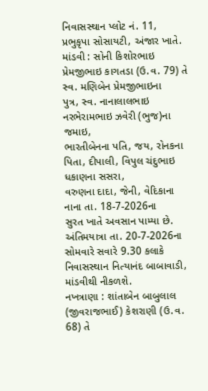નિવાસસ્થાન પ્લોટ નં. 11, પ્રભુકૃપા સોસાયટી, અંજાર ખાતે.
માંડવી : સોની કિશોરભાઇ પ્રેમજીભાઇ કાગતડા (ઉ.વ. 79) તે સ્વ. મણિબેન પ્રેમજીભાઇના
પુત્ર, સ્વ. નાનાલાલભાઇ નરભેરામભાઇ ઝવેરી (ભુજ)ના જમાઇ,
ભારતીબેનના પતિ, જય, રોનકના
પિતા, દીપાલી, વિપુલ ચંદુભાઇ ધકાણના સસરા,
વરુણના દાદા, જેની, વેદિકાના
નાના તા. 18-7-2026ના
સુરત ખાતે અવસાન પામ્યા છે. અંતિમયાત્રા તા. 20-7-2026ના સોમવારે સવારે 9.30 કલાકે નિવાસસ્થાન નિત્યાનંદ બાબાવાડી, માંડવીથી નીકળશે.
નખત્રાણા : શાંતાબેન બાબુલાલ (જીવરાજભાઈ) કેશરાણી (ઉ.વ. 68) તે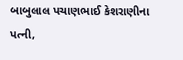બાબુલાલ પચાણભાઈ કેશરાણીના
પત્ની,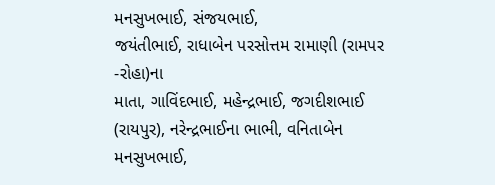મનસુખભાઈ, સંજયભાઈ,
જયંતીભાઈ, રાધાબેન પરસોત્તમ રામાણી (રામપર -રોહા)ના
માતા, ગાવિંદભાઈ, મહેન્દ્રભાઈ, જગદીશભાઈ (રાયપુર), નરેન્દ્રભાઈના ભાભી, વનિતાબેન મનસુખભાઈ,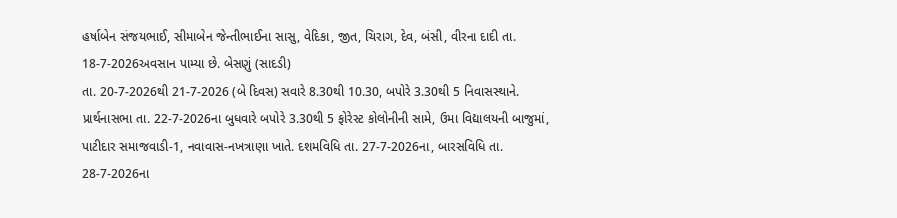હર્ષાબેન સંજયભાઈ, સીમાબેન જેન્તીભાઈના સાસુ, વેદિકા, જીત, ચિરાગ, દેવ, બંસી, વીરના દાદી તા. 18-7-2026અવસાન પામ્યા છે. બેસણું (સાદડી)
તા. 20-7-2026થી 21-7-2026 (બે દિવસ) સવારે 8.30થી 10.30, બપોરે 3.30થી 5 નિવાસસ્થાને. પ્રાર્થનાસભા તા. 22-7-2026ના બુધવારે બપોરે 3.30થી 5 ફોરેસ્ટ કોલોનીની સામે, ઉમા વિદ્યાલયની બાજુમાં, પાટીદાર સમાજવાડી-1, નવાવાસ-નખત્રાણા ખાતે. દશમવિધિ તા. 27-7-2026ના, બારસવિધિ તા. 28-7-2026ના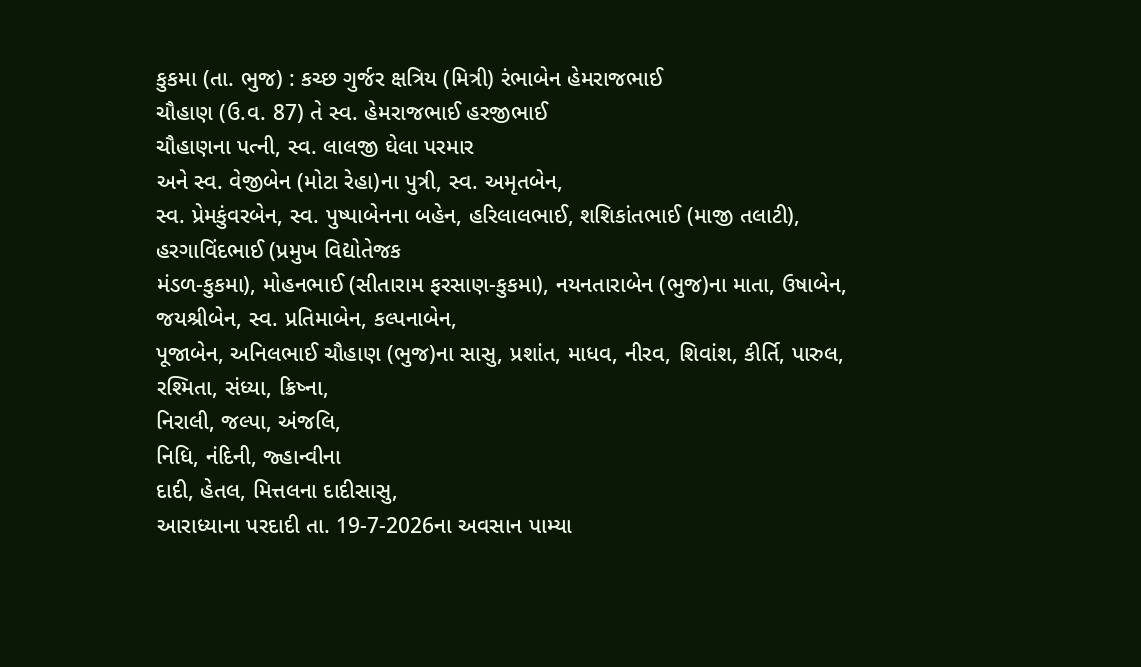કુકમા (તા. ભુજ) : કચ્છ ગુર્જર ક્ષત્રિય (મિત્રી) રંભાબેન હેમરાજભાઈ
ચૌહાણ (ઉ.વ. 87) તે સ્વ. હેમરાજભાઈ હરજીભાઈ
ચૌહાણના પત્ની, સ્વ. લાલજી ઘેલા પરમાર
અને સ્વ. વેજીબેન (મોટા રેહા)ના પુત્રી, સ્વ. અમૃતબેન,
સ્વ. પ્રેમકુંવરબેન, સ્વ. પુષ્પાબેનના બહેન, હરિલાલભાઈ, શશિકાંતભાઈ (માજી તલાટી), હરગાવિંદભાઈ (પ્રમુખ વિદ્યોતેજક
મંડળ-કુકમા), મોહનભાઈ (સીતારામ ફરસાણ-કુકમા), નયનતારાબેન (ભુજ)ના માતા, ઉષાબેન, જયશ્રીબેન, સ્વ. પ્રતિમાબેન, કલ્પનાબેન,
પૂજાબેન, અનિલભાઈ ચૌહાણ (ભુજ)ના સાસુ, પ્રશાંત, માધવ, નીરવ, શિવાંશ, કીર્તિ, પારુલ,
રશ્મિતા, સંધ્યા, ક્રિષ્ના,
નિરાલી, જલ્પા, અંજલિ,
નિધિ, નંદિની, જ્હાન્વીના
દાદી, હેતલ, મિત્તલના દાદીસાસુ,
આરાધ્યાના પરદાદી તા. 19-7-2026ના અવસાન પામ્યા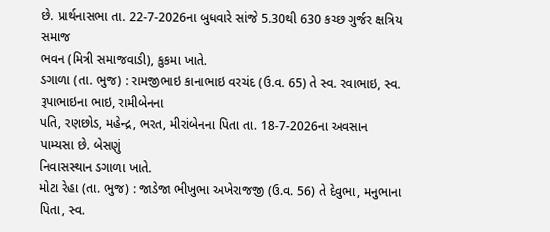છે. પ્રાર્થનાસભા તા. 22-7-2026ના બુધવારે સાંજે 5.30થી 630 કચ્છ ગુર્જર ક્ષત્રિય સમાજ
ભવન (મિત્રી સમાજવાડી), કુકમા ખાતે.
ડગાળા (તા. ભુજ) : રામજીભાઇ કાનાભાઇ વરચંદ (ઉ.વ. 65) તે સ્વ. રવાભાઇ, સ્વ. રૂપાભાઇના ભાઇ, રામીબેનના
પતિ, રણછોડ, મહેન્દ્ર, ભરત, મીરાંબેનના પિતા તા. 18-7-2026ના અવસાન પામ્યસા છે. બેસણું
નિવાસસ્થાન ડગાળા ખાતે.
મોટા રેહા (તા. ભુજ) : જાડેજા ભીખુભા અખેરાજજી (ઉ.વ. 56) તે દેવુભા, મનુભાના પિતા, સ્વ.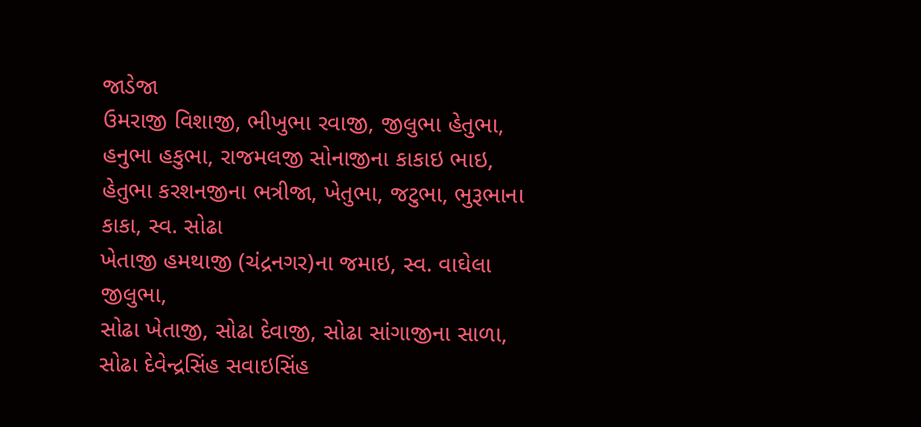જાડેજા
ઉમરાજી વિશાજી, ભીખુભા રવાજી, જીલુભા હેતુભા,
હનુભા હકુભા, રાજમલજી સોનાજીના કાકાઇ ભાઇ,
હેતુભા કરશનજીના ભત્રીજા, ખેતુભા, જટુભા, ભુરૂભાના કાકા, સ્વ. સોઢા
ખેતાજી હમથાજી (ચંદ્રનગર)ના જમાઇ, સ્વ. વાઘેલા જીલુભા,
સોઢા ખેતાજી, સોઢા દેવાજી, સોઢા સાંગાજીના સાળા, સોઢા દેવેન્દ્રસિંહ સવાઇસિંહ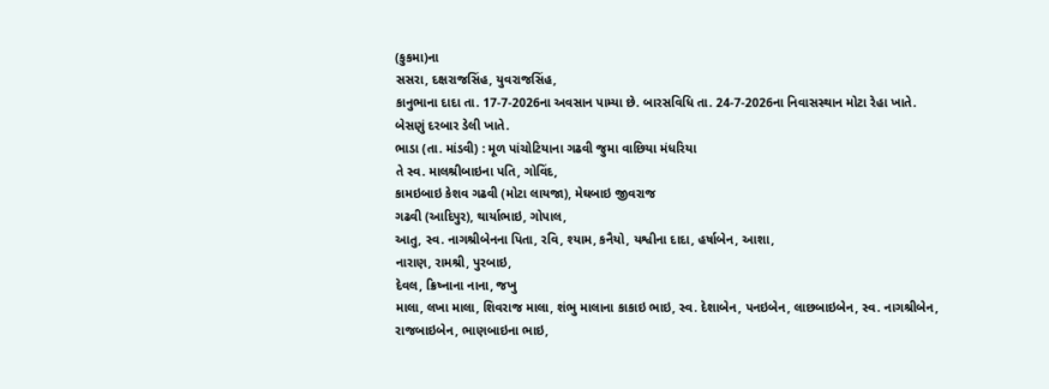(કુકમા)ના
સસરા, દક્ષરાજસિંહ, યુવરાજસિંહ,
કાનુભાના દાદા તા. 17-7-2026ના અવસાન પામ્યા છે. બારસવિધિ તા. 24-7-2026ના નિવાસસ્થાન મોટા રેહા ખાતે.
બેસણું દરબાર ડેલી ખાતે.
ભાડા (તા. માંડવી) : મૂળ પાંચોટિયાના ગઢવી જુમા વાછિયા મંધરિયા
તે સ્વ. માલશ્રીબાઇના પતિ, ગોવિંદ,
કામઇબાઇ કેશવ ગઢવી (મોટા લાયજા), મેઘબાઇ જીવરાજ
ગઢવી (આદિપુર), થાર્યાભાઇ, ગોપાલ,
આતુ, સ્વ. નાગશ્રીબેનના પિતા, રવિ, શ્યામ, કનૈયો, યશ્વીના દાદા, હર્ષાબેન, આશા,
નારાણ, રામશ્રી, પુરબાઇ,
દેવલ, ક્રિષ્નાના નાના, જખુ
માલા, લખા માલા, શિવરાજ માલા, શંભુ માલાના કાકાઇ ભાઇ, સ્વ. દેશાબેન, પનઇબેન, લાછબાઇબેન, સ્વ. નાગશ્રીબેન,
રાજબાઇબેન, ભાણબાઇના ભાઇ,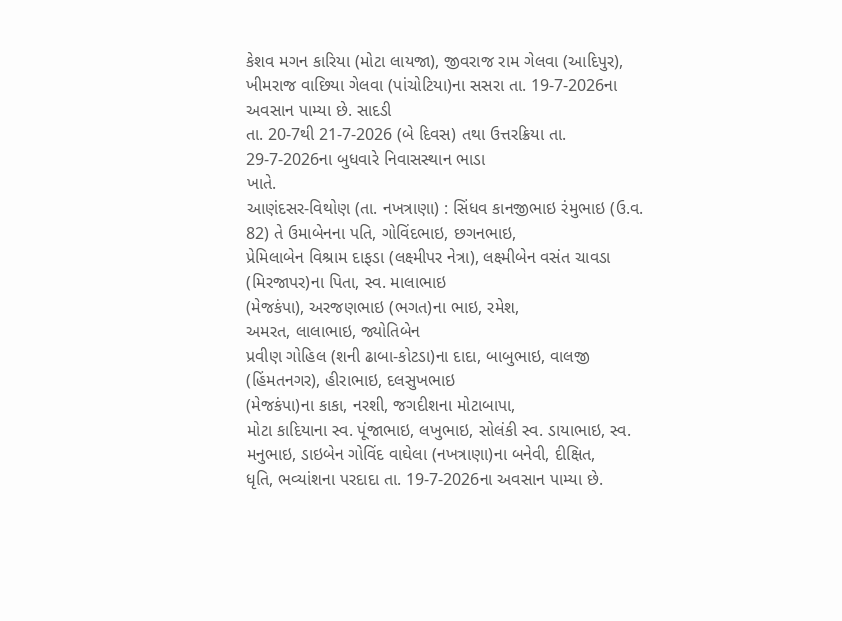કેશવ મગન કારિયા (મોટા લાયજા), જીવરાજ રામ ગેલવા (આદિપુર),
ખીમરાજ વાછિયા ગેલવા (પાંચોટિયા)ના સસરા તા. 19-7-2026ના અવસાન પામ્યા છે. સાદડી
તા. 20-7થી 21-7-2026 (બે દિવસ) તથા ઉત્તરક્રિયા તા.
29-7-2026ના બુધવારે નિવાસસ્થાન ભાડા
ખાતે.
આણંદસર-વિથોણ (તા. નખત્રાણા) : સિંધવ કાનજીભાઇ રંમુભાઇ (ઉ.વ.
82) તે ઉમાબેનના પતિ, ગોવિંદભાઇ, છગનભાઇ,
પ્રેમિલાબેન વિશ્રામ દાફડા (લક્ષ્મીપર નેત્રા), લક્ષ્મીબેન વસંત ચાવડા (મિરજાપર)ના પિતા, સ્વ. માલાભાઇ
(મેજકંપા), અરજણભાઇ (ભગત)ના ભાઇ, રમેશ,
અમરત, લાલાભાઇ, જ્યોતિબેન
પ્રવીણ ગોહિલ (શની ઢાબા-કોટડા)ના દાદા, બાબુભાઇ, વાલજી (હિંમતનગર), હીરાભાઇ, દલસુખભાઇ
(મેજકંપા)ના કાકા, નરશી, જગદીશના મોટાબાપા,
મોટા કાદિયાના સ્વ. પૂંજાભાઇ, લખુભાઇ, સોલંકી સ્વ. ડાયાભાઇ, સ્વ. મનુભાઇ, ડાઇબેન ગોવિંદ વાઘેલા (નખત્રાણા)ના બનેવી, દીક્ષિત,
ધૃતિ, ભવ્યાંશના પરદાદા તા. 19-7-2026ના અવસાન પામ્યા છે.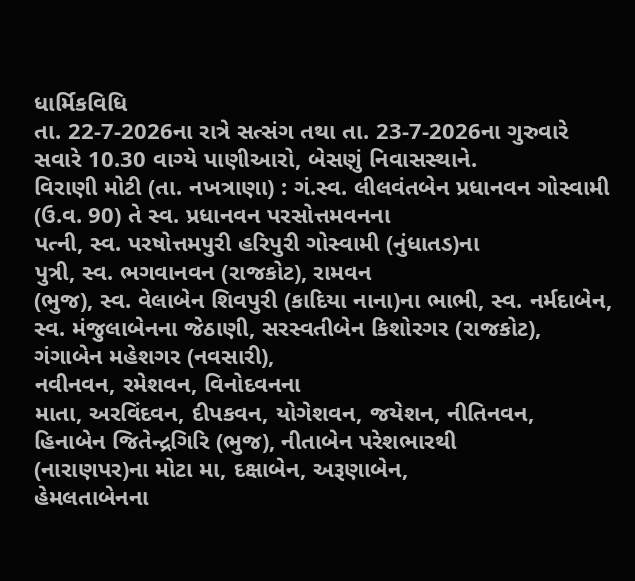ધાર્મિકવિધિ
તા. 22-7-2026ના રાત્રે સત્સંગ તથા તા. 23-7-2026ના ગુરુવારે સવારે 10.30 વાગ્યે પાણીઆરો, બેસણું નિવાસસ્થાને.
વિરાણી મોટી (તા. નખત્રાણા) : ગં.સ્વ. લીલવંતબેન પ્રધાનવન ગોસ્વામી
(ઉ.વ. 90) તે સ્વ. પ્રધાનવન પરસોત્તમવનના
પત્ની, સ્વ. પરષોત્તમપુરી હરિપુરી ગોસ્વામી (નુંધાતડ)ના
પુત્રી, સ્વ. ભગવાનવન (રાજકોટ), રામવન
(ભુજ), સ્વ. વેલાબેન શિવપુરી (કાદિયા નાના)ના ભાભી, સ્વ. નર્મદાબેન, સ્વ. મંજુલાબેનના જેઠાણી, સરસ્વતીબેન કિશોરગર (રાજકોટ), ગંગાબેન મહેશગર (નવસારી),
નવીનવન, રમેશવન, વિનોદવનના
માતા, અરવિંદવન, દીપકવન, યોગેશવન, જયેશન, નીતિનવન,
હિનાબેન જિતેન્દ્રગિરિ (ભુજ), નીતાબેન પરેશભારથી
(નારાણપર)ના મોટા મા, દક્ષાબેન, અરૂણાબેન,
હેમલતાબેનના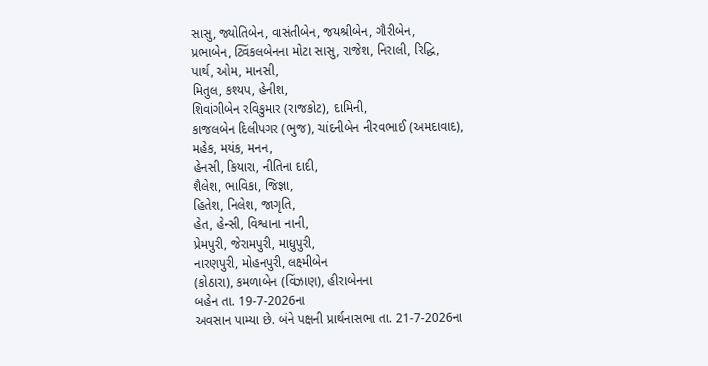સાસુ, જ્યોતિબેન, વાસંતીબેન, જયશ્રીબેન, ગૌરીબેન,
પ્રભાબેન, ટ્વિંકલબેનના મોટા સાસુ, રાજેશ, નિરાલી, રિદ્ધિ,
પાર્થ, ઓમ, માનસી,
મિતુલ, કશ્યપ, હેનીશ,
શિવાંગીબેન રવિકુમાર (રાજકોટ), દામિની,
કાજલબેન દિલીપગર (ભુજ), ચાંદનીબેન નીરવભાઈ (અમદાવાદ),
મહેક, મયંક, મનન,
હેનસી, કિયારા, નીતિના દાદી,
શૈલેશ, ભાવિકા, જિજ્ઞા,
હિતેશ, નિલેશ, જાગૃતિ,
હેત, હેન્સી, વિશ્વાના નાની,
પ્રેમપુરી, જેરામપુરી, માધુપુરી,
નારણપુરી, મોહનપુરી, લક્ષ્મીબેન
(કોઠારા), કમળાબેન (વિંઝાણ), હીરાબેનના
બહેન તા. 19-7-2026ના
અવસાન પામ્યા છે. બંને પક્ષની પ્રાર્થનાસભા તા. 21-7-2026ના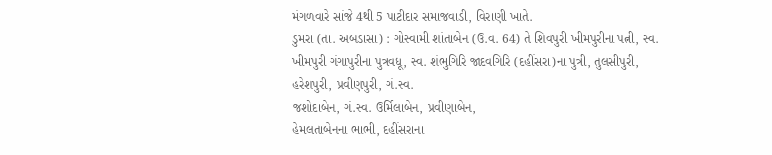મંગળવારે સાંજે 4થી 5 પાટીદાર સમાજવાડી, વિરાણી ખાતે.
ડુમરા (તા. અબડાસા) : ગોસ્વામી શાંતાબેન (ઉ.વ. 64) તે શિવપુરી ખીમપુરીના પત્ની, સ્વ. ખીમપુરી ગંગાપુરીના પુત્રવધૂ, સ્વ. શંભુગિરિ જાદવગિરિ (દહીંસરા)ના પુત્રી, તુલસીપુરી,
હરેશપુરી, પ્રવીણપુરી, ગં.સ્વ.
જશોદાબેન, ગં.સ્વ. ઉર્મિલાબેન, પ્રવીણાબેન,
હેમલતાબેનના ભાભી, દહીંસરાના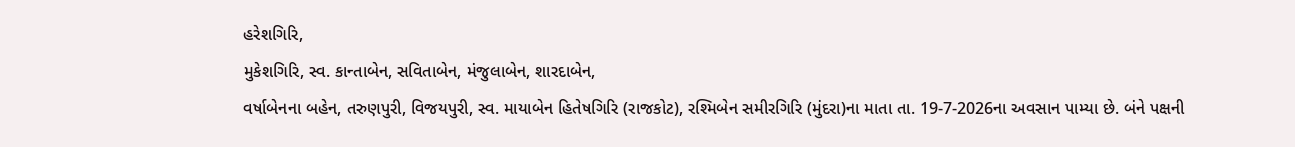હરેશગિરિ,
મુકેશગિરિ, સ્વ. કાન્તાબેન, સવિતાબેન, મંજુલાબેન, શારદાબેન,
વર્ષાબેનના બહેન, તરુણપુરી, વિજયપુરી, સ્વ. માયાબેન હિતેષગિરિ (રાજકોટ), રશ્મિબેન સમીરગિરિ (મુંદરા)ના માતા તા. 19-7-2026ના અવસાન પામ્યા છે. બંને પક્ષની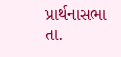પ્રાર્થનાસભા તા.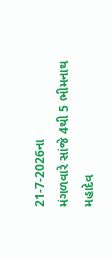21-7-2026ના
મંગળવારે સાંજે 4થી 5 ભીમનાથ મહાદેવ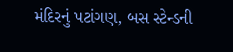મંદિરનું પટાંગણ, બસ સ્ટેન્ડની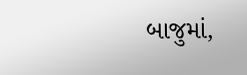બાજુમાં,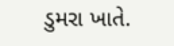ડુમરા ખાતે.